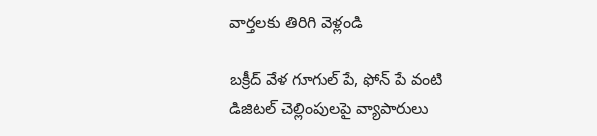వార్తలకు తిరిగి వెళ్లండి

బక్రీద్ వేళ గూగుల్ పే, ఫోన్ పే వంటి డిజిటల్ చెల్లింపులపై వ్యాపారులు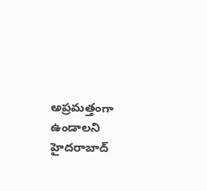అప్రమత్తంగా ఉండాలని హైదరాబాద్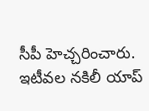సీపీ హెచ్చరించారు.
ఇటీవల నకిలీ యాప్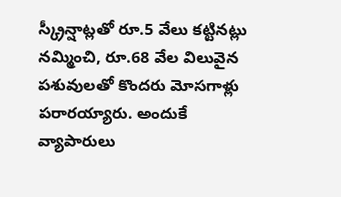స్క్రీన్షాట్లతో రూ.5 వేలు కట్టినట్లు నమ్మించి, రూ.68 వేల విలువైన పశువులతో కొందరు మోసగాళ్లు పరారయ్యారు. అందుకే వ్యాపారులు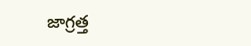జాగ్రత్త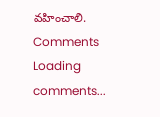వహించాలి.
Comments
Loading comments...